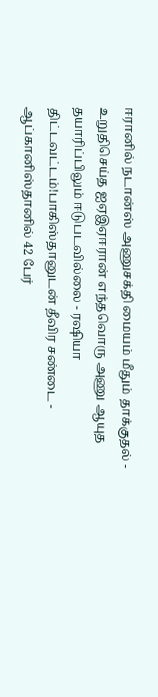ஈரானில் நடான்ஸ் அணுசக்தி மையம் மீதும் தாக்குதல் - உறுதிசெய்த ஐஏஇஏஈரான் எந்தவொரு அணு ஆயுத தயாரிப்பிலும் ஈடுபடவில்லை - ரஷியா திட்டவட்டம்!பாகிஸ்தானுடன் தீவிர சண்டை - ஆப்கானிஸ்தானில் 42 பேர்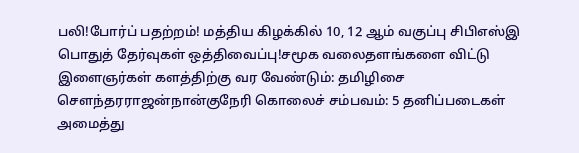பலி!போர்ப் பதற்றம்! மத்திய கிழக்கில் 10, 12 ஆம் வகுப்பு சிபிஎஸ்இ பொதுத் தேர்வுகள் ஒத்திவைப்பு!சமூக வலைதளங்களை விட்டு இளைஞர்கள் களத்திற்கு வர வேண்டும்: தமிழிசை செளந்தரராஜன்நான்குநேரி கொலைச் சம்பவம்: 5 தனிப்படைகள் அமைத்து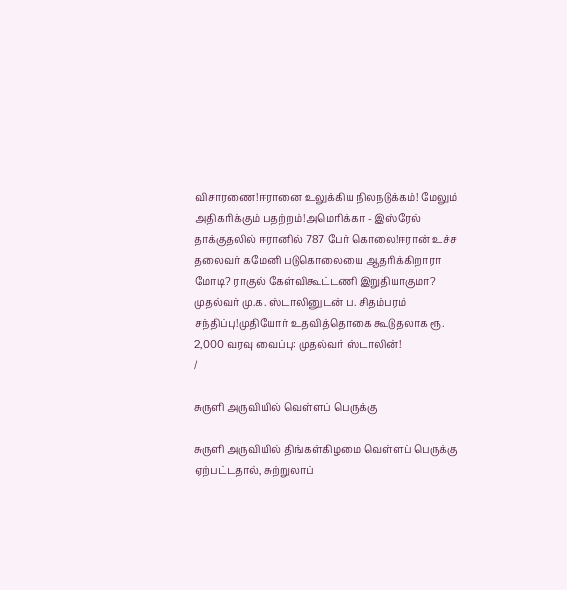விசாரணை!ஈரானை உலுக்கிய நிலநடுக்கம்! மேலும் அதிகரிக்கும் பதற்றம்!அமெரிக்கா - இஸ்ரேல் தாக்குதலில் ஈரானில் 787 பேர் கொலை!ஈரான் உச்ச தலைவர் கமேனி படுகொலையை ஆதரிக்கிறாரா மோடி? ராகுல் கேள்விகூட்டணி இறுதியாகுமா? முதல்வர் மு.க. ஸ்டாலினுடன் ப. சிதம்பரம் சந்திப்பு!முதியோர் உதவித்தொகை கூடுதலாக ரூ. 2,000 வரவு வைப்பு: முதல்வர் ஸ்டாலின்!
/

சுருளி அருவியில் வெள்ளப் பெருக்கு

சுருளி அருவியில் திங்கள்கிழமை வெள்ளப் பெருக்கு ஏற்பட்டதால், சுற்றுலாப்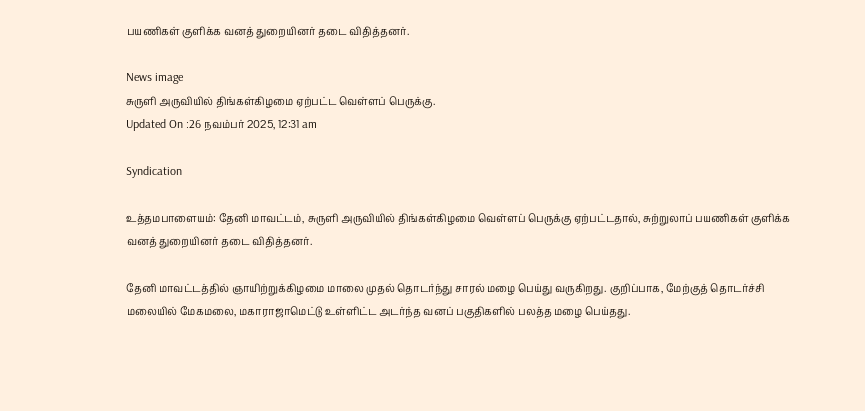பயணிகள் குளிக்க வனத் துறையினர் தடை விதித்தனர்.

News image
சுருளி அருவியில் திங்கள்கிழமை ஏற்பட்ட வெள்ளப் பெருக்கு.
Updated On :26 நவம்பர் 2025, 12:31 am

Syndication

உத்தமபாளையம்: தேனி மாவட்டம், சுருளி அருவியில் திங்கள்கிழமை வெள்ளப் பெருக்கு ஏற்பட்டதால், சுற்றுலாப் பயணிகள் குளிக்க வனத் துறையினர் தடை விதித்தனர்.

தேனி மாவட்டத்தில் ஞாயிற்றுக்கிழமை மாலை முதல் தொடர்ந்து சாரல் மழை பெய்து வருகிறது. குறிப்பாக, மேற்குத் தொடர்ச்சி மலையில் மேகமலை, மகாராஜாமெட்டு உள்ளிட்ட அடர்ந்த வனப் பகுதிகளில் பலத்த மழை பெய்தது.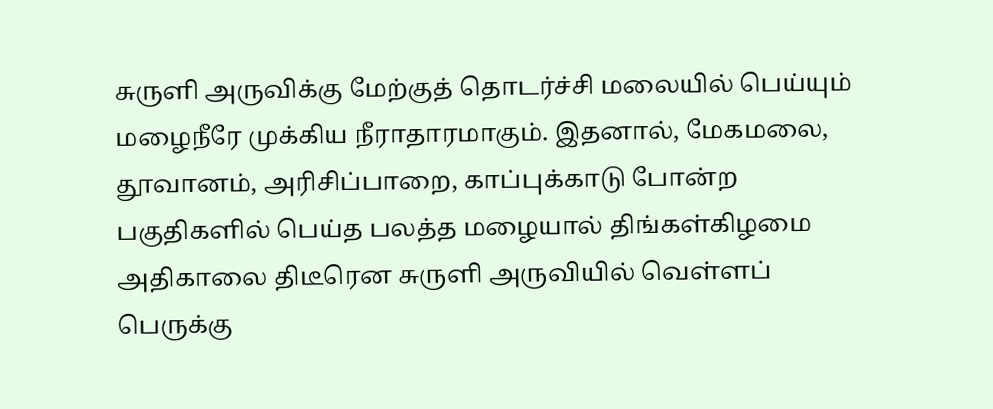சுருளி அருவிக்கு மேற்குத் தொடர்ச்சி மலையில் பெய்யும் மழைநீரே முக்கிய நீராதாரமாகும். இதனால், மேகமலை, தூவானம், அரிசிப்பாறை, காப்புக்காடு போன்ற பகுதிகளில் பெய்த பலத்த மழையால் திங்கள்கிழமை அதிகாலை திடீரென சுருளி அருவியில் வெள்ளப் பெருக்கு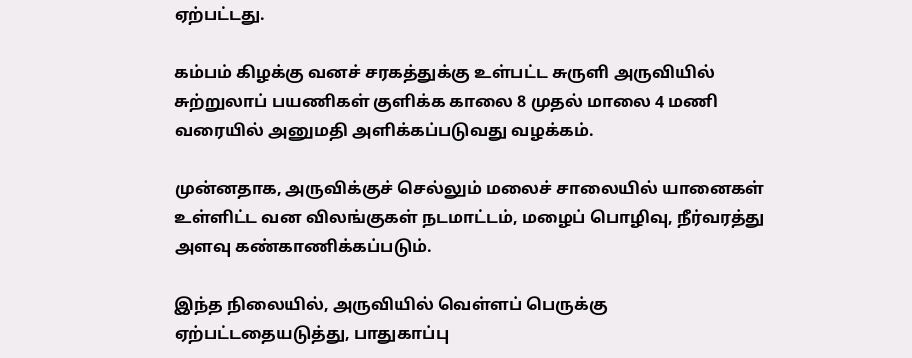ஏற்பட்டது.

கம்பம் கிழக்கு வனச் சரகத்துக்கு உள்பட்ட சுருளி அருவியில் சுற்றுலாப் பயணிகள் குளிக்க காலை 8 முதல் மாலை 4 மணி வரையில் அனுமதி அளிக்கப்படுவது வழக்கம்.

முன்னதாக, அருவிக்குச் செல்லும் மலைச் சாலையில் யானைகள் உள்ளிட்ட வன விலங்குகள் நடமாட்டம், மழைப் பொழிவு, நீர்வரத்து அளவு கண்காணிக்கப்படும்.

இந்த நிலையில், அருவியில் வெள்ளப் பெருக்கு ஏற்பட்டதையடுத்து, பாதுகாப்பு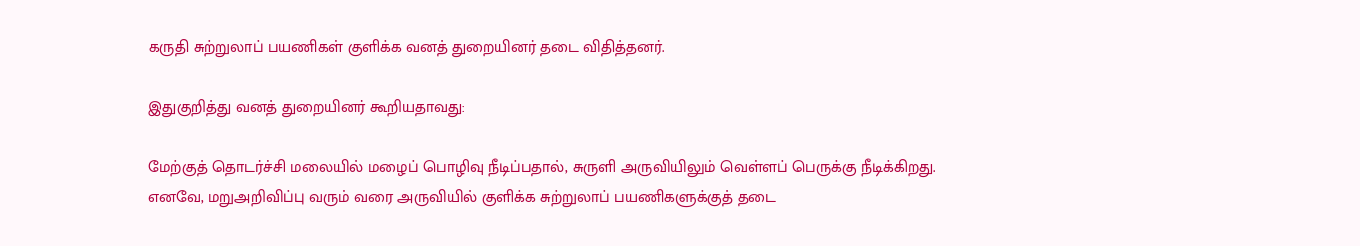கருதி சுற்றுலாப் பயணிகள் குளிக்க வனத் துறையினர் தடை விதித்தனர்.

இதுகுறித்து வனத் துறையினர் கூறியதாவது:

மேற்குத் தொடர்ச்சி மலையில் மழைப் பொழிவு நீடிப்பதால், சுருளி அருவியிலும் வெள்ளப் பெருக்கு நீடிக்கிறது. எனவே, மறுஅறிவிப்பு வரும் வரை அருவியில் குளிக்க சுற்றுலாப் பயணிகளுக்குத் தடை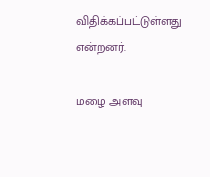விதிக்கப்பட்டுள்ளது என்றனர்.

மழை அளவு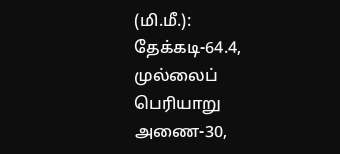(மி.மீ.): தேக்கடி-64.4, முல்லைப் பெரியாறு அணை-30,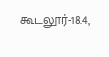கூடலூர்-18.4,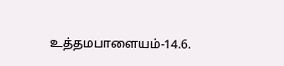உத்தமபாளையம்-14.6.